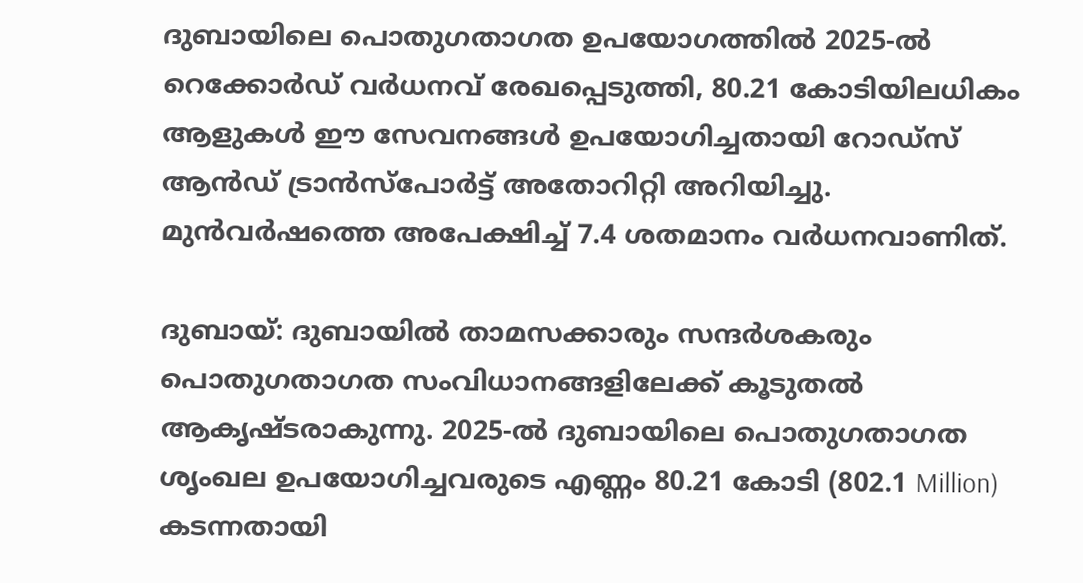ദുബായിലെ പൊതുഗതാഗത ഉപയോഗത്തിൽ 2025-ൽ റെക്കോർഡ് വർധനവ് രേഖപ്പെടുത്തി, 80.21 കോടിയിലധികം ആളുകൾ ഈ സേവനങ്ങൾ ഉപയോഗിച്ചതായി റോഡ്‌സ് ആൻഡ് ട്രാൻസ്‌പോർട്ട് അതോറിറ്റി അറിയിച്ചു. മുൻവർഷത്തെ അപേക്ഷിച്ച് 7.4 ശതമാനം വർധനവാണിത്.

ദുബായ്: ദുബായിൽ താമസക്കാരും സന്ദർശകരും പൊതുഗതാഗത സംവിധാനങ്ങളിലേക്ക് കൂടുതൽ ആകൃഷ്ടരാകുന്നു. 2025-ൽ ദുബായിലെ പൊതുഗതാഗത ശൃംഖല ഉപയോഗിച്ചവരുടെ എണ്ണം 80.21 കോടി (802.1 Million) കടന്നതായി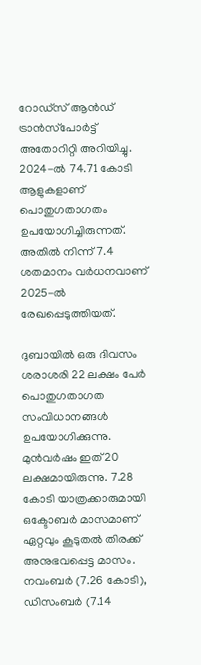റോഡ്‌സ് ആൻഡ് ട്രാൻസ്‌പോർട്ട് അതോറിറ്റി അറിയിച്ചു. 2024-ൽ 74.71 കോടി ആളുകളാണ് പൊതുഗതാഗതം ഉപയോഗിച്ചിരുന്നത്. അതിൽ നിന്ന് 7.4 ശതമാനം വർധനവാണ് 2025-ൽ രേഖപ്പെടുത്തിയത്.

ദുബായിൽ ഒരു ദിവസം ശരാശരി 22 ലക്ഷം പേർ പൊതുഗതാഗത സംവിധാനങ്ങൾ ഉപയോഗിക്കുന്നു. മുൻവർഷം ഇത് 20 ലക്ഷമായിരുന്നു. 7.28 കോടി യാത്രക്കാരുമായി ഒക്ടോബർ മാസമാണ് ഏറ്റവും കൂടുതൽ തിരക്ക് അനുഭവപ്പെട്ട മാസം. നവംബർ (7.26 കോടി), ഡിസംബർ (7.14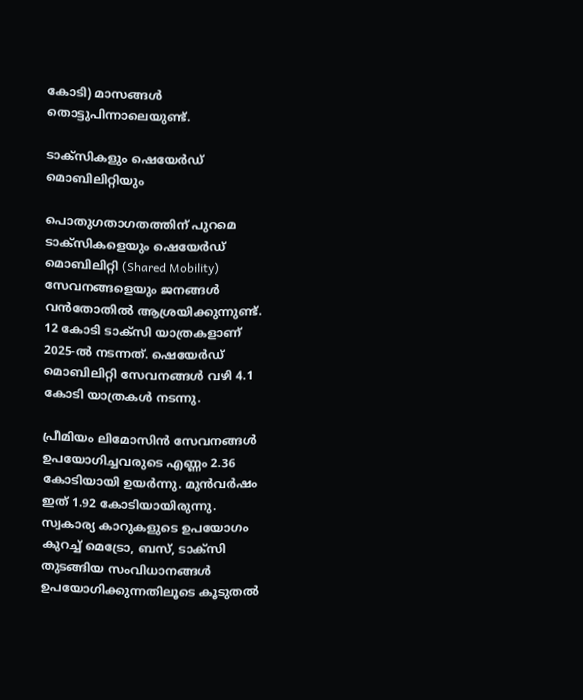കോടി) മാസങ്ങൾ തൊട്ടുപിന്നാലെയുണ്ട്.

ടാക്സികളും ഷെയേർഡ് മൊബിലിറ്റിയും

പൊതുഗതാഗതത്തിന് പുറമെ ടാക്സികളെയും ഷെയേർഡ് മൊബിലിറ്റി (Shared Mobility) സേവനങ്ങളെയും ജനങ്ങൾ വൻതോതിൽ ആശ്രയിക്കുന്നുണ്ട്. 12 കോടി ടാക്സി യാത്രകളാണ് 2025-ൽ നടന്നത്. ഷെയേർഡ് മൊബിലിറ്റി സേവനങ്ങൾ വഴി 4.1 കോടി യാത്രകൾ നടന്നു.

പ്രീമിയം ലിമോസിൻ സേവനങ്ങൾ ഉപയോഗിച്ചവരുടെ എണ്ണം 2.36 കോടിയായി ഉയർന്നു. മുൻവർഷം ഇത് 1.92 കോടിയായിരുന്നു. സ്വകാര്യ കാറുകളുടെ ഉപയോഗം കുറച്ച് മെട്രോ, ബസ്, ടാക്സി തുടങ്ങിയ സംവിധാനങ്ങൾ ഉപയോഗിക്കുന്നതിലൂടെ കൂടുതൽ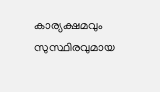കാര്യക്ഷമവും സുസ്ഥിരവുമായ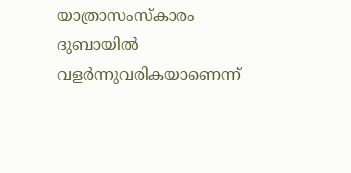യാത്രാസംസ്കാരം ദുബായിൽ വളർന്നുവരികയാണെന്ന്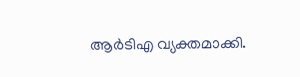ആർടിഎ വ്യക്തമാക്കി.